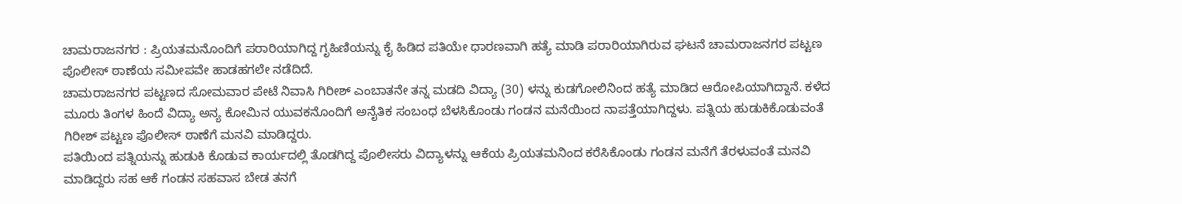ಚಾಮರಾಜನಗರ : ಪ್ರಿಯತಮನೊಂದಿಗೆ ಪರಾರಿಯಾಗಿದ್ದ ಗೃಹಿಣಿಯನ್ನು ಕೈ ಹಿಡಿದ ಪತಿಯೇ ಧಾರಣವಾಗಿ ಹತ್ಯೆ ಮಾಡಿ ಪರಾರಿಯಾಗಿರುವ ಘಟನೆ ಚಾಮರಾಜನಗರ ಪಟ್ಟಣ ಪೊಲೀಸ್ ಠಾಣೆಯ ಸಮೀಪವೇ ಹಾಡಹಗಲೇ ನಡೆದಿದೆ.
ಚಾಮರಾಜನಗರ ಪಟ್ಟಣದ ಸೋಮವಾರ ಪೇಟೆ ನಿವಾಸಿ ಗಿರೀಶ್ ಎಂಬಾತನೇ ತನ್ನ ಮಡದಿ ವಿದ್ಯಾ (30) ಳನ್ನು ಕುಡಗೋಲಿನಿಂದ ಹತ್ಯೆ ಮಾಡಿದ ಆರೋಪಿಯಾಗಿದ್ದಾನೆ. ಕಳೆದ ಮೂರು ತಿಂಗಳ ಹಿಂದೆ ವಿದ್ಯಾ ಅನ್ಯ ಕೋಮಿನ ಯುವಕನೊಂದಿಗೆ ಅನೈತಿಕ ಸಂಬಂಧ ಬೆಳಸಿಕೊಂಡು ಗಂಡನ ಮನೆಯಿಂದ ನಾಪತ್ತೆಯಾಗಿದ್ದಳು. ಪತ್ನಿಯ ಹುಡುಕಿಕೊಡುವಂತೆ ಗಿರೀಶ್ ಪಟ್ಟಣ ಪೊಲೀಸ್ ಠಾಣೆಗೆ ಮನವಿ ಮಾಡಿದ್ದರು.
ಪತಿಯಿಂದ ಪತ್ನಿಯನ್ನು ಹುಡುಕಿ ಕೊಡುವ ಕಾರ್ಯದಲ್ಲಿ ತೊಡಗಿದ್ದ ಪೊಲೀಸರು ವಿದ್ಯಾಳನ್ನು ಆಕೆಯ ಪ್ರಿಯತಮನಿಂದ ಕರೆಸಿಕೊಂಡು ಗಂಡನ ಮನೆಗೆ ತೆರಳುವಂತೆ ಮನವಿ ಮಾಡಿದ್ದರು ಸಹ ಆಕೆ ಗಂಡನ ಸಹವಾಸ ಬೇಡ ತನಗೆ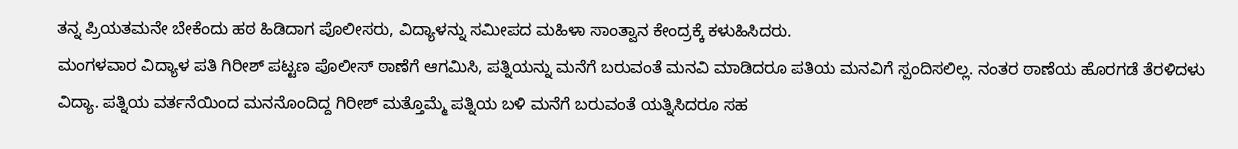ತನ್ನ ಪ್ರಿಯತಮನೇ ಬೇಕೆಂದು ಹಠ ಹಿಡಿದಾಗ ಪೊಲೀಸರು, ವಿದ್ಯಾಳನ್ನು ಸಮೀಪದ ಮಹಿಳಾ ಸಾಂತ್ವಾನ ಕೇಂದ್ರಕ್ಕೆ ಕಳುಹಿಸಿದರು.
ಮಂಗಳವಾರ ವಿದ್ಯಾಳ ಪತಿ ಗಿರೀಶ್ ಪಟ್ಟಣ ಪೊಲೀಸ್ ಠಾಣೆಗೆ ಆಗಮಿಸಿ, ಪತ್ನಿಯನ್ನು ಮನೆಗೆ ಬರುವಂತೆ ಮನವಿ ಮಾಡಿದರೂ ಪತಿಯ ಮನವಿಗೆ ಸ್ಪಂದಿಸಲಿಲ್ಲ. ನಂತರ ಠಾಣೆಯ ಹೊರಗಡೆ ತೆರಳಿದಳು ವಿದ್ಯಾ. ಪತ್ನಿಯ ವರ್ತನೆಯಿಂದ ಮನನೊಂದಿದ್ದ ಗಿರೀಶ್ ಮತ್ತೊಮ್ಮೆ ಪತ್ನಿಯ ಬಳಿ ಮನೆಗೆ ಬರುವಂತೆ ಯತ್ನಿಸಿದರೂ ಸಹ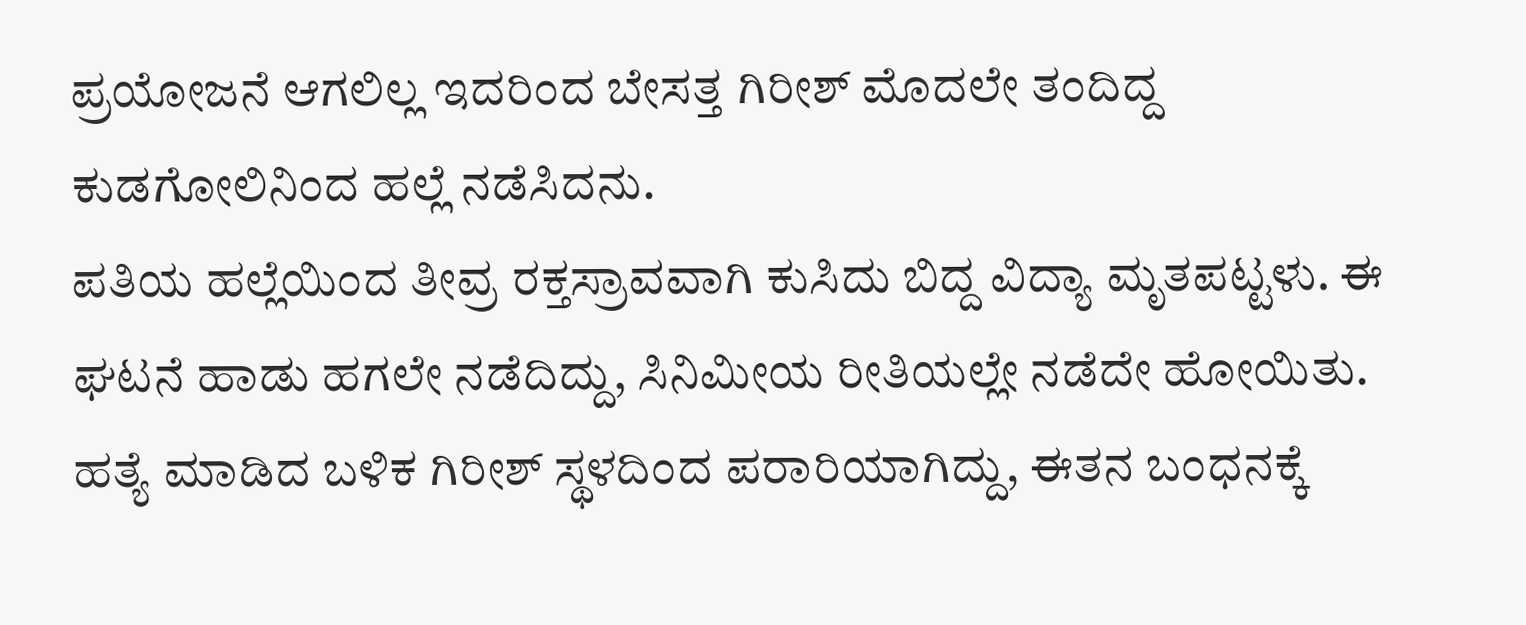ಪ್ರಯೋಜನೆ ಆಗಲಿಲ್ಲ ಇದರಿಂದ ಬೇಸತ್ತ ಗಿರೀಶ್ ಮೊದಲೇ ತಂದಿದ್ದ ಕುಡಗೋಲಿನಿಂದ ಹಲ್ಲೆ ನಡೆಸಿದನು.
ಪತಿಯ ಹಲ್ಲೆಯಿಂದ ತೀವ್ರ ರಕ್ತಸ್ರಾವವಾಗಿ ಕುಸಿದು ಬಿದ್ದ ವಿದ್ಯಾ ಮೃತಪಟ್ಟಳು. ಈ ಘಟನೆ ಹಾಡು ಹಗಲೇ ನಡೆದಿದ್ದು, ಸಿನಿಮೀಯ ರೀತಿಯಲ್ಲೇ ನಡೆದೇ ಹೋಯಿತು. ಹತ್ಯೆ ಮಾಡಿದ ಬಳಿಕ ಗಿರೀಶ್ ಸ್ಥಳದಿಂದ ಪರಾರಿಯಾಗಿದ್ದು, ಈತನ ಬಂಧನಕ್ಕೆ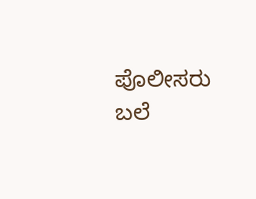ಪೊಲೀಸರು ಬಲೆ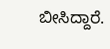ಬೀಸಿದ್ದಾರೆ.